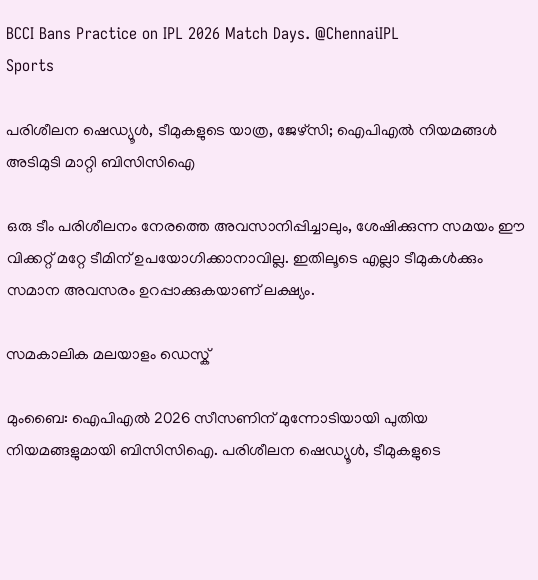BCCI Bans Practice on IPL 2026 Match Days. @ChennaiIPL
Sports

പരിശീലന ഷെഡ്യൂൾ, ടീമുകളുടെ യാത്ര, ജേഴ്‌സി; ഐപിഎൽ നിയമങ്ങൾ അടിമുടി മാറ്റി ബിസിസിഐ

ഒരു ടീം പരിശീലനം നേരത്തെ അവസാനിപ്പിച്ചാലും, ശേഷിക്കുന്ന സമയം ഈ വിക്കറ്റ് മറ്റേ ടീമിന് ഉപയോഗിക്കാനാവില്ല. ഇതിലൂടെ എല്ലാ ടീമുകൾക്കും സമാന അവസരം ഉറപ്പാക്കുകയാണ് ലക്ഷ്യം.

സമകാലിക മലയാളം ഡെസ്ക്

മുംബൈ: ഐപിഎൽ 2026 സീസണിന് മുന്നോടിയായി പുതിയ നിയമങ്ങളുമായി ബിസിസിഐ. പരിശീലന ഷെഡ്യൂൾ, ടീമുകളുടെ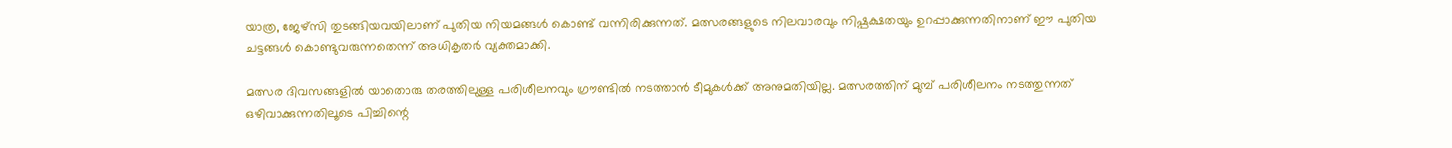യാത്ര, ജേഴ്‌സി തുടങ്ങിയവയിലാണ് പുതിയ നിയമങ്ങൾ കൊണ്ട് വന്നിരിക്കുന്നത്. മത്സരങ്ങളുടെ നിലവാരവും നിഷ്പക്ഷതയും ഉറപ്പാക്കുന്നതിനാണ് ഈ പുതിയ ചട്ടങ്ങൾ കൊണ്ടുവരുന്നതെന്ന് അധികൃതർ വ്യക്തമാക്കി.

മത്സര ദിവസങ്ങളിൽ യാതൊരു തരത്തിലുള്ള പരിശീലനവും ഗ്രൗണ്ടിൽ നടത്താൻ ടീമുകൾക്ക് അനുമതിയില്ല. മത്സരത്തിന് മുമ്പ് പരിശീലനം നടത്തുന്നത് ഒഴിവാക്കുന്നതിലൂടെ പിച്ചിന്റെ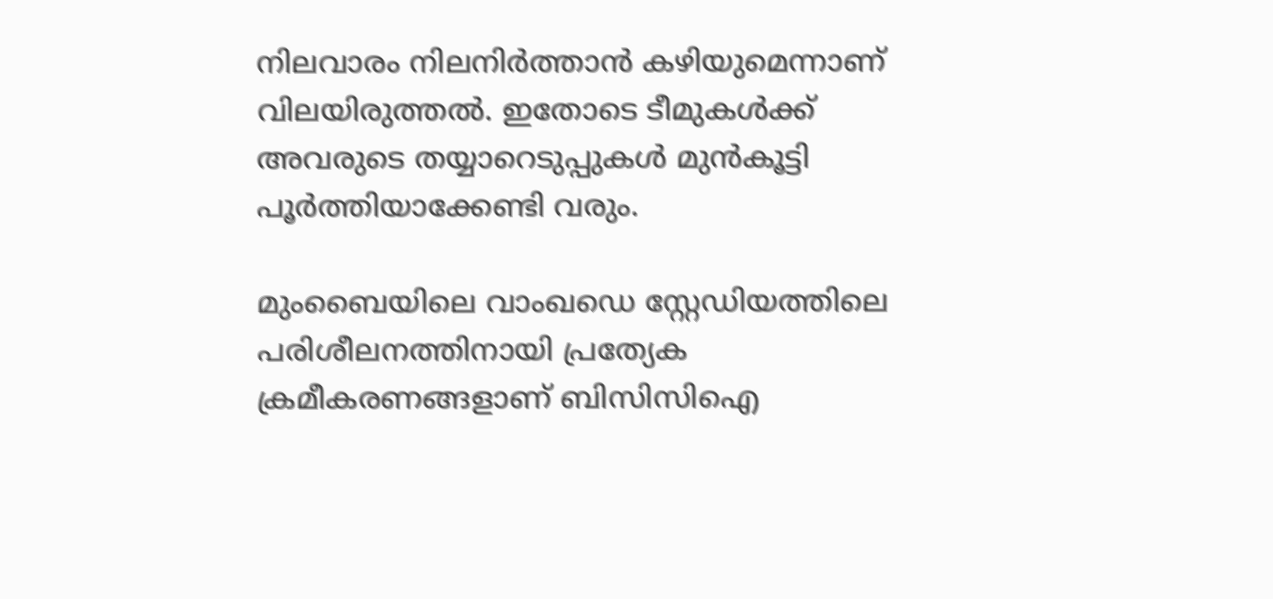നിലവാരം നിലനിർത്താൻ കഴിയുമെന്നാണ് വിലയിരുത്തൽ. ഇതോടെ ടീമുകൾക്ക് അവരുടെ തയ്യാറെടുപ്പുകൾ മുൻകൂട്ടി പൂർത്തിയാക്കേണ്ടി വരും.

മുംബൈയിലെ വാംഖഡെ സ്റ്റേഡിയത്തിലെ പരിശീലനത്തിനായി പ്രത്യേക ക്രമീകരണങ്ങളാണ് ബിസിസിഐ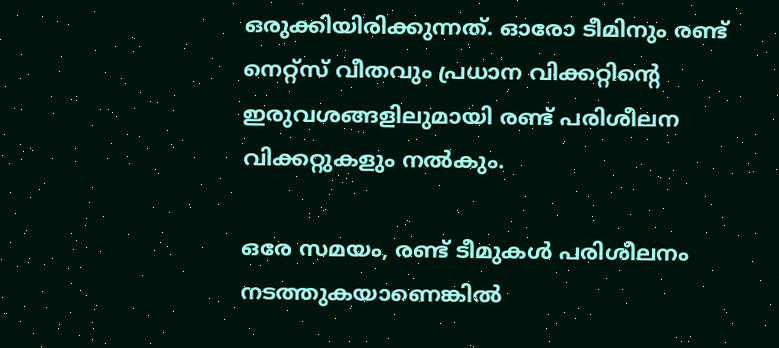ഒരുക്കിയിരിക്കുന്നത്. ഓരോ ടീമിനും രണ്ട് നെറ്റ്‌സ് വീതവും പ്രധാന വിക്കറ്റിന്റെ ഇരുവശങ്ങളിലുമായി രണ്ട് പരിശീലന വിക്കറ്റുകളും നൽകും.

ഒരേ സമയം, രണ്ട് ടീമുകൾ പരിശീലനം നടത്തുകയാണെങ്കിൽ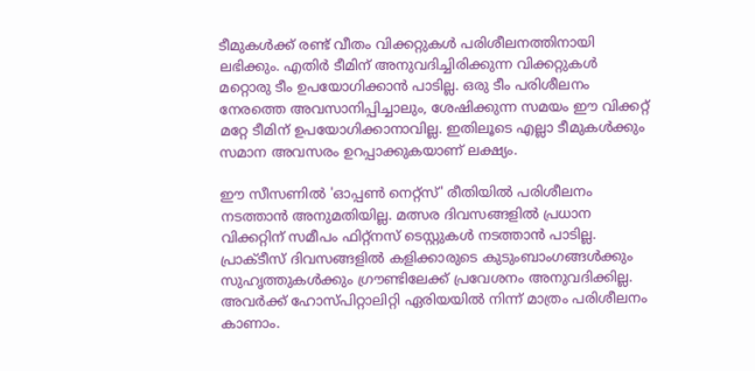ടീമുകൾക്ക് രണ്ട് വീതം വിക്കറ്റുകൾ പരിശീലനത്തിനായി ലഭിക്കും. എതിര്‍ ടീമിന് അനുവദിച്ചിരിക്കുന്ന വിക്കറ്റുകൾ മറ്റൊരു ടീം ഉപയോഗിക്കാൻ പാടില്ല. ഒരു ടീം പരിശീലനം നേരത്തെ അവസാനിപ്പിച്ചാലും, ശേഷിക്കുന്ന സമയം ഈ വിക്കറ്റ് മറ്റേ ടീമിന് ഉപയോഗിക്കാനാവില്ല. ഇതിലൂടെ എല്ലാ ടീമുകൾക്കും സമാന അവസരം ഉറപ്പാക്കുകയാണ് ലക്ഷ്യം.

ഈ സീസണിൽ 'ഓപ്പൺ നെറ്റ്സ്' രീതിയിൽ പരിശീലനം നടത്താൻ അനുമതിയില്ല. മത്സര ദിവസങ്ങളിൽ പ്രധാന വിക്കറ്റിന് സമീപം ഫിറ്റ്നസ് ടെസ്റ്റുകൾ നടത്താൻ പാടില്ല. പ്രാക്ടീസ് ദിവസങ്ങളിൽ കളിക്കാരുടെ കുടുംബാംഗങ്ങൾക്കും സുഹൃത്തുകൾക്കും ഗ്രൗണ്ടിലേക്ക് പ്രവേശനം അനുവദിക്കില്ല. അവർക്ക് ഹോസ്പിറ്റാലിറ്റി ഏരിയയിൽ നിന്ന് മാത്രം പരിശീലനം കാണാം.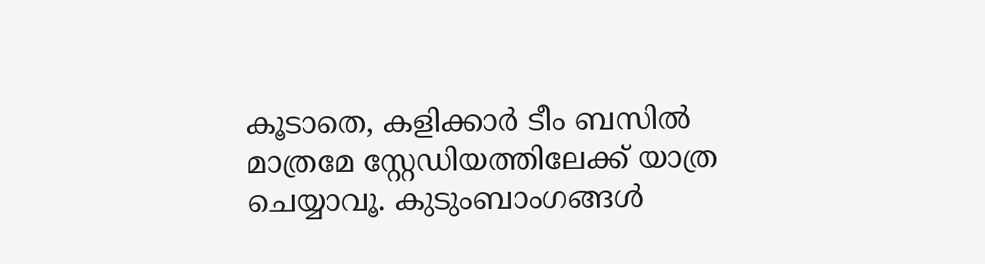കൂടാതെ, കളിക്കാർ ടീം ബസിൽ മാത്രമേ സ്റ്റേഡിയത്തിലേക്ക് യാത്ര ചെയ്യാവൂ. കുടുംബാംഗങ്ങൾ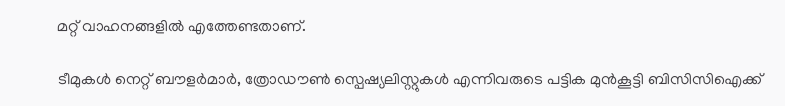മറ്റ് വാഹനങ്ങളിൽ എത്തേണ്ടതാണ്.

ടീമുകൾ നെറ്റ് ബൗളർമാർ, ത്രോഡൗൺ സ്പെഷ്യലിസ്റ്റുകൾ എന്നിവരുടെ പട്ടിക മുൻകൂട്ടി ബിസിസിഐക്ക്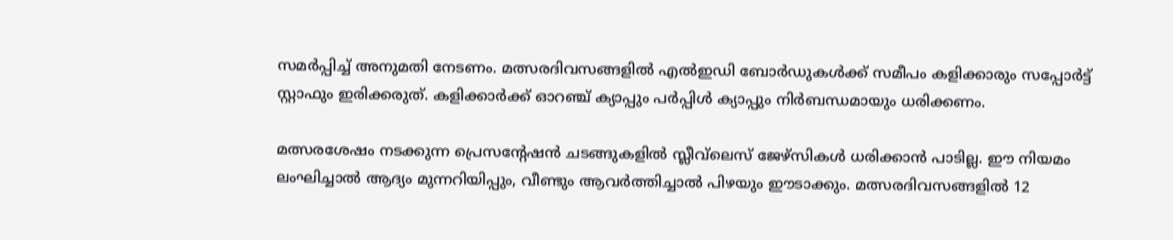സമർപ്പിച്ച് അനുമതി നേടണം. മത്സരദിവസങ്ങളിൽ എൽഇഡി ബോർഡുകൾക്ക് സമീപം കളിക്കാരും സപ്പോർട്ട് സ്റ്റാഫും ഇരിക്കരുത്. കളിക്കാർക്ക് ഓറഞ്ച് ക്യാപ്പും പർപ്പിൾ ക്യാപ്പും നിർബന്ധമായും ധരിക്കണം.

മത്സരശേഷം നടക്കുന്ന പ്രെസന്റേഷൻ ചടങ്ങുകളിൽ സ്ലീവ്‌ലെസ് ജേഴ്സികൾ ധരിക്കാൻ പാടില്ല. ഈ നിയമം ലംഘിച്ചാൽ ആദ്യം മുന്നറിയിപ്പും, വീണ്ടും ആവർത്തിച്ചാൽ പിഴയും ഈടാക്കും. മത്സരദിവസങ്ങളിൽ 12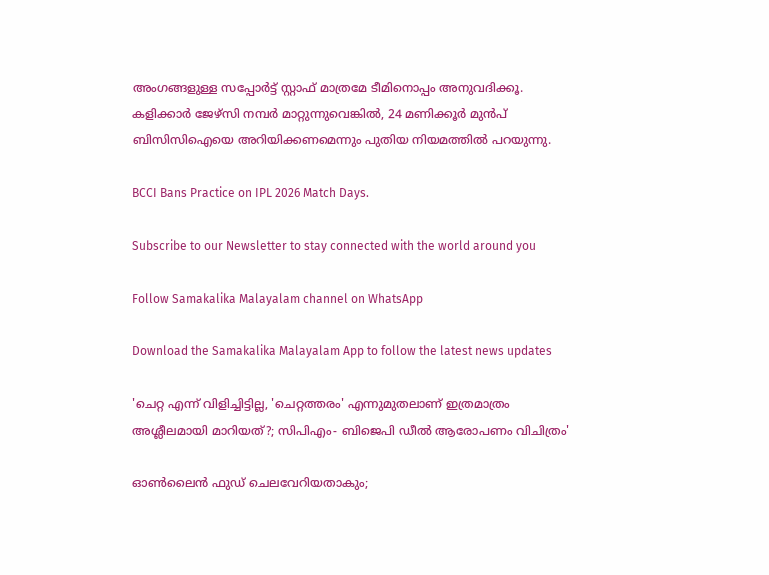അംഗങ്ങളുള്ള സപ്പോർട്ട് സ്റ്റാഫ് മാത്രമേ ടീമിനൊപ്പം അനുവദിക്കൂ. കളിക്കാർ ജേഴ്സി നമ്പർ മാറ്റുന്നുവെങ്കിൽ, 24 മണിക്കൂർ മുൻപ് ബിസിസിഐയെ അറിയിക്കണമെന്നും പുതിയ നിയമത്തിൽ പറയുന്നു.

BCCI Bans Practice on IPL 2026 Match Days.

Subscribe to our Newsletter to stay connected with the world around you

Follow Samakalika Malayalam channel on WhatsApp

Download the Samakalika Malayalam App to follow the latest news updates

'ചെറ്റ എന്ന് വിളിച്ചിട്ടില്ല, 'ചെറ്റത്തരം' എന്നുമുതലാണ് ഇത്രമാത്രം അശ്ലീലമായി മാറിയത്?; സിപിഎം- ബിജെപി ഡീല്‍ ആരോപണം വിചിത്രം'

ഓണ്‍ലൈന്‍ ഫുഡ് ചെലവേറിയതാകും;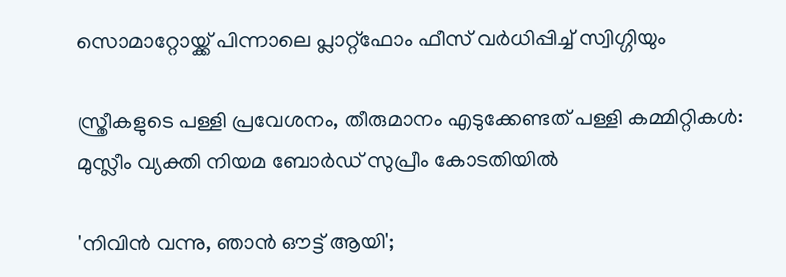സൊമാറ്റോയ്ക്ക് പിന്നാലെ പ്ലാറ്റ്‌ഫോം ഫീസ് വര്‍ധിപ്പിച്ച് സ്വിഗ്ഗിയും

സ്ത്രീകളുടെ പള്ളി പ്രവേശനം, തീരുമാനം എടുക്കേണ്ടത് പള്ളി കമ്മിറ്റികള്‍: മുസ്ലീം വ്യക്തി നിയമ ബോര്‍ഡ് സുപ്രീം കോടതിയില്‍

'നിവിന്‍ വന്നു, ഞാന്‍ ഔട്ട് ആയി';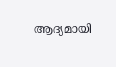ആദ്യമായി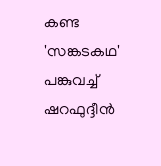കണ്ട 'സങ്കടകഥ' പങ്കുവച്ച് ഷറഫുദ്ദീന്‍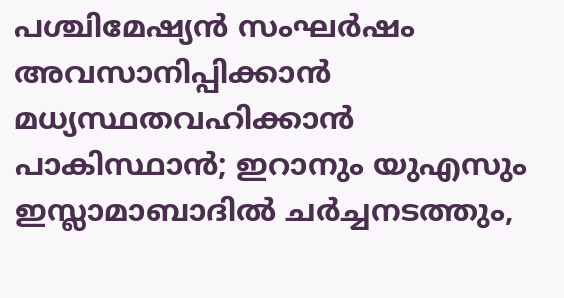പശ്ചിമേഷ്യന്‍ സംഘര്‍ഷം അവസാനിപ്പിക്കാന്‍ മധ്യസ്ഥതവഹിക്കാന്‍ പാകിസ്ഥാന്‍; ഇറാനും യുഎസും ഇസ്ലാമാബാദില്‍ ചര്‍ച്ചനടത്തും,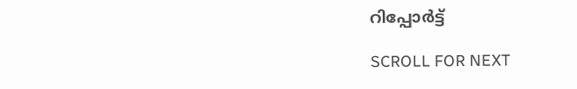റിപ്പോര്‍ട്ട്

SCROLL FOR NEXT